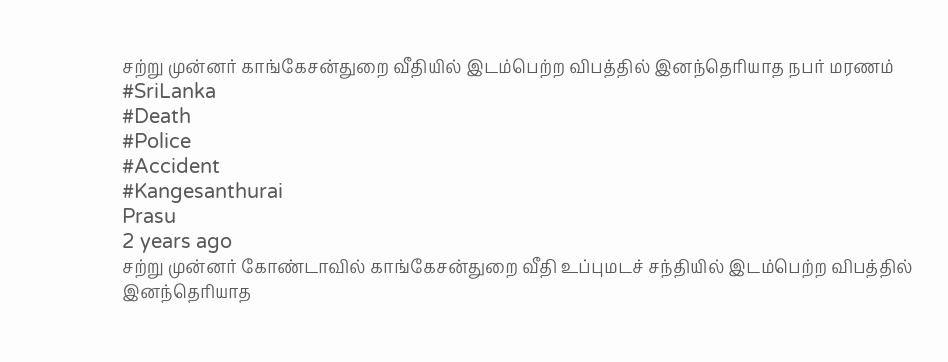சற்று முன்னர் காங்கேசன்துறை வீதியில் இடம்பெற்ற விபத்தில் இனந்தெரியாத நபர் மரணம்
#SriLanka
#Death
#Police
#Accident
#Kangesanthurai
Prasu
2 years ago
சற்று முன்னர் கோண்டாவில் காங்கேசன்துறை வீதி உப்புமடச் சந்தியில் இடம்பெற்ற விபத்தில் இனந்தெரியாத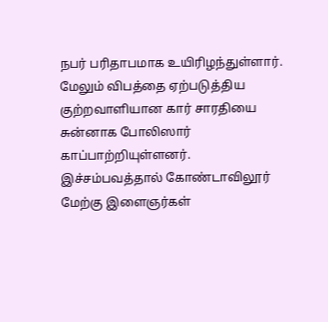நபர் பரிதாபமாக உயிரிழந்துள்ளார்.
மேலும் விபத்தை ஏற்படுத்திய குற்றவாளியான கார் சாரதியை சுன்னாக போலிஸார் காப்பாற்றியுள்ளனர்.
இச்சம்பவத்தால் கோண்டாவிலூர் மேற்கு இளைஞர்கள்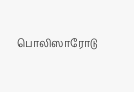பொலிஸாரோடு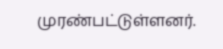முரண்பட்டுள்ளனர்.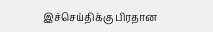இச்செய்திக்கு பிரதான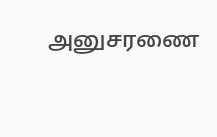அனுசரணை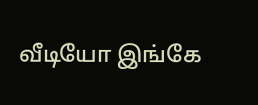வீடியோ இங்கே